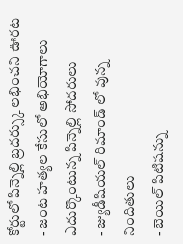కోర్టులో పిన్నెల్లి బ్రదర్స్కు లభించని ఊరట
- జంట హత్యల కేసులో అభియోగాలు ఎదుర్కొంటున్న పిన్నెల్లి సోదరులు
- జ్యుడీషియల్ రిమాండ్ లో వున్న నిందితులు
- బెయిల్ పిటిషన్ను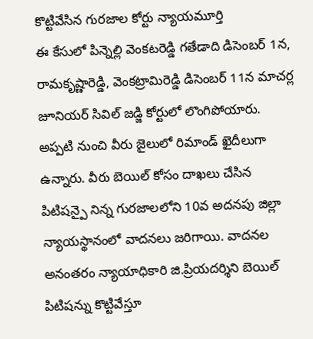కొట్టివేసిన గురజాల కోర్టు న్యాయమూర్తి
ఈ కేసులో పిన్నెల్లి వెంకటరెడ్డి గతేడాది డిసెంబర్ 1న, రామకృష్ణారెడ్డి, వెంకట్రామిరెడ్డి డిసెంబర్ 11న మాచర్ల జూనియర్ సివిల్ జడ్జి కోర్టులో లొంగిపోయారు. అప్పటి నుంచి వీరు జైలులో రిమాండ్ ఖైదీలుగా ఉన్నారు. వీరు బెయిల్ కోసం దాఖలు చేసిన పిటిషన్పై నిన్న గురజాలలోని 10వ అదనపు జిల్లా న్యాయస్థానంలో వాదనలు జరిగాయి. వాదనల అనంతరం న్యాయాధికారి జి.ప్రియదర్శిని బెయిల్ పిటిషన్ను కొట్టివేస్తూ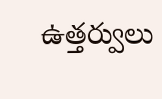ఉత్తర్వులు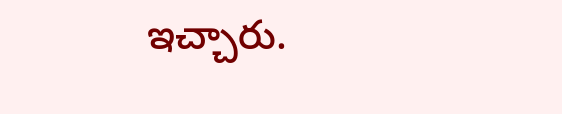ఇచ్చారు.